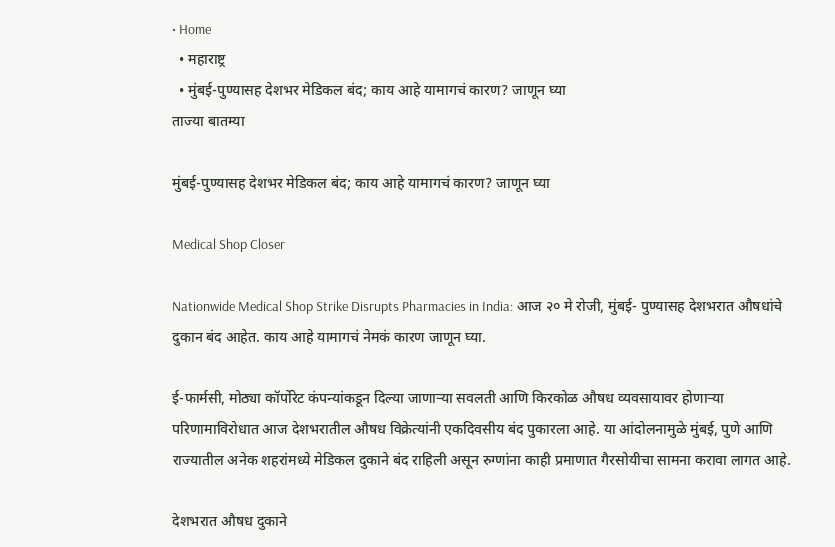• Home
  • महाराष्ट्र
  • मुंबई-पुण्यासह देशभर मेडिकल बंद; काय आहे यामागचं कारण? जाणून घ्या
ताज्या बातम्या

मुंबई-पुण्यासह देशभर मेडिकल बंद; काय आहे यामागचं कारण? जाणून घ्या

Medical Shop Closer

Nationwide Medical Shop Strike Disrupts Pharmacies in India: आज २० मे रोजी, मुंबई- पुण्यासह देशभरात औषधांचे दुकान बंद आहेत. काय आहे यामागचं नेमकं कारण जाणून घ्या.

ई-फार्मसी, मोठ्या कॉर्पोरेट कंपन्यांकडून दिल्या जाणाऱ्या सवलती आणि किरकोळ औषध व्यवसायावर होणाऱ्या परिणामाविरोधात आज देशभरातील औषध विक्रेत्यांनी एकदिवसीय बंद पुकारला आहे. या आंदोलनामुळे मुंबई, पुणे आणि राज्यातील अनेक शहरांमध्ये मेडिकल दुकाने बंद राहिली असून रुग्णांना काही प्रमाणात गैरसोयीचा सामना करावा लागत आहे.

देशभरात औषध दुकाने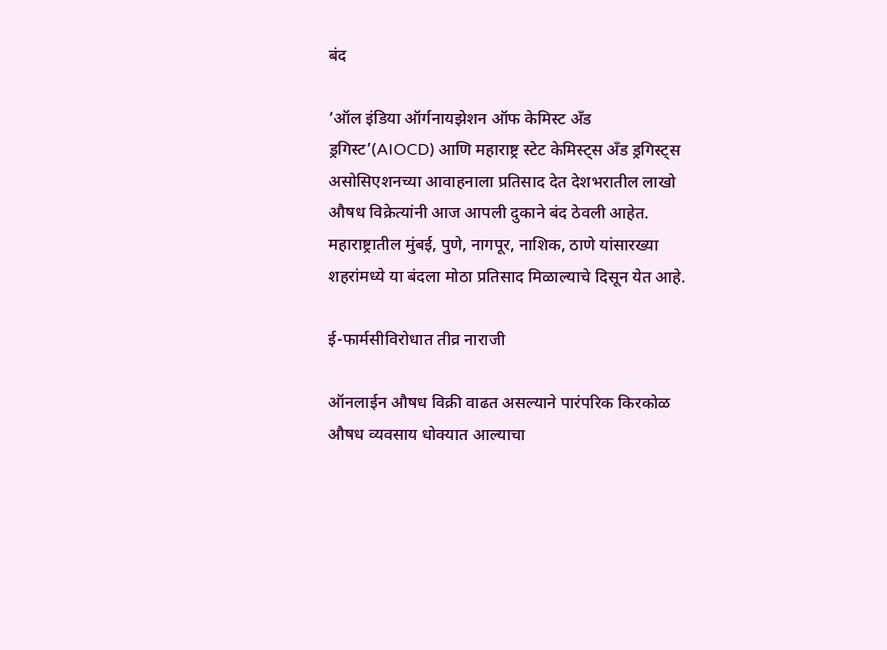बंद

‘ऑल इंडिया ऑर्गनायझेशन ऑफ केमिस्ट अँड ड्रगिस्ट’(AIOCD) आणि महाराष्ट्र स्टेट केमिस्ट्स अँड ड्रगिस्ट्स असोसिएशनच्या आवाहनाला प्रतिसाद देत देशभरातील लाखो औषध विक्रेत्यांनी आज आपली दुकाने बंद ठेवली आहेत. महाराष्ट्रातील मुंबई, पुणे, नागपूर, नाशिक, ठाणे यांसारख्या शहरांमध्ये या बंदला मोठा प्रतिसाद मिळाल्याचे दिसून येत आहे.

ई-फार्मसीविरोधात तीव्र नाराजी

ऑनलाईन औषध विक्री वाढत असल्याने पारंपरिक किरकोळ औषध व्यवसाय धोक्यात आल्याचा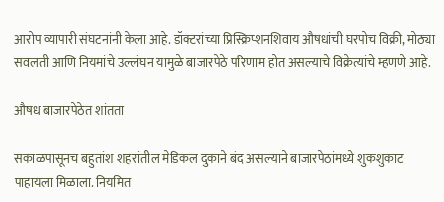आरोप व्यापारी संघटनांनी केला आहे. डॉक्टरांच्या प्रिस्क्रिप्शनशिवाय औषधांची घरपोच विक्री, मोठ्या सवलती आणि नियमांचे उल्लंघन यामुळे बाजारपेठे परिणाम होत असल्याचे विक्रेत्यांचे म्हणणे आहे.

औषध बाजारपेठेत शांतता

सकाळपासूनच बहुतांश शहरांतील मेडिकल दुकाने बंद असल्याने बाजारपेठांमध्ये शुकशुकाट पाहायला मिळाला. नियमित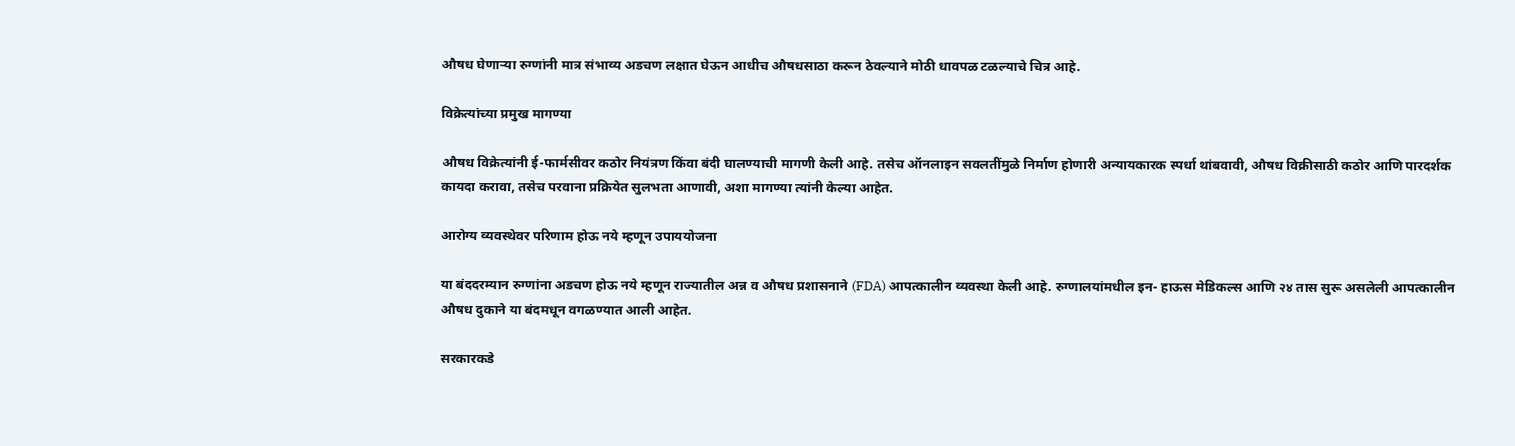औषध घेणाऱ्या रुग्णांनी मात्र संभाव्य अडचण लक्षात घेऊन आधीच औषधसाठा करून ठेवल्याने मोठी धावपळ टळल्याचे चित्र आहे.

विक्रेत्यांच्या प्रमुख मागण्या

औषध विक्रेत्यांनी ई-फार्मसीवर कठोर नियंत्रण किंवा बंदी घालण्याची मागणी केली आहे. तसेच ऑनलाइन सवलतींमुळे निर्माण होणारी अन्यायकारक स्पर्धा थांबवावी, औषध विक्रीसाठी कठोर आणि पारदर्शक कायदा करावा, तसेच परवाना प्रक्रियेत सुलभता आणावी, अशा मागण्या त्यांनी केल्या आहेत.

आरोग्य व्यवस्थेवर परिणाम होऊ नये म्हणून उपाययोजना

या बंददरम्यान रुग्णांना अडचण होऊ नये म्हणून राज्यातील अन्न व औषध प्रशासनाने (FDA) आपत्कालीन व्यवस्था केली आहे. रुग्णालयांमधील इन- हाऊस मेडिकल्स आणि २४ तास सुरू असलेली आपत्कालीन औषध दुकाने या बंदमधून वगळण्यात आली आहेत.

सरकारकडे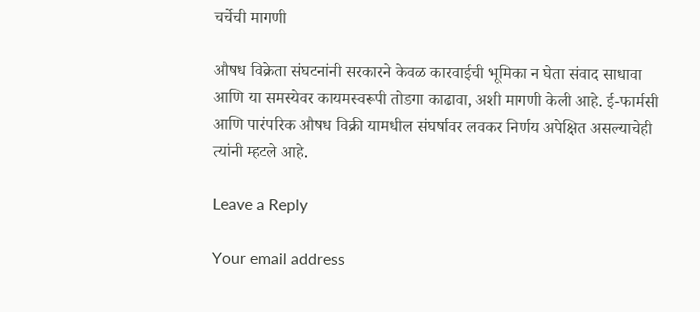चर्चेची मागणी

औषध विक्रेता संघटनांनी सरकारने केवळ कारवाईची भूमिका न घेता संवाद साधावा आणि या समस्येवर कायमस्वरूपी तोडगा काढावा, अशी मागणी केली आहे. ई-फार्मसी आणि पारंपरिक औषध विक्री यामधील संघर्षावर लवकर निर्णय अपेक्षित असल्याचेही त्यांनी म्हटले आहे.

Leave a Reply

Your email address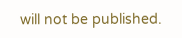will not be published.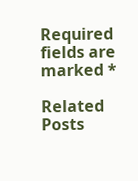Required fields are marked *

Related Posts